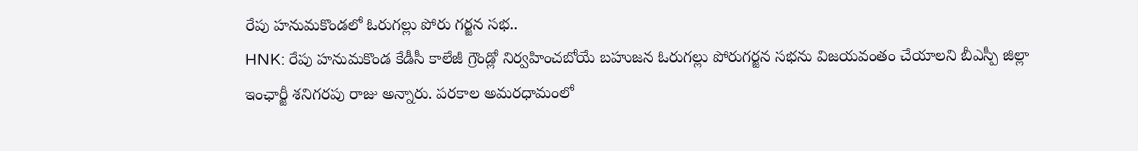రేపు హనుమకొండలో ఓరుగల్లు పోరు గర్జన సభ..
HNK: రేపు హనుమకొండ కేడీసీ కాలేజీ గ్రౌండ్లో నిర్వహించబోయే బహుజన ఓరుగల్లు పోరుగర్జన సభను విజయవంతం చేయాలని బీఎస్పీ జిల్లా ఇంఛార్జీ శనిగరపు రాజు అన్నారు. పరకాల అమరధామంలో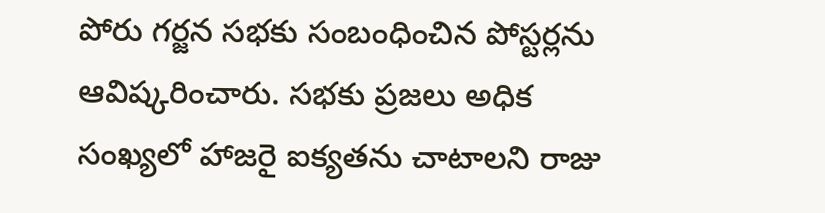పోరు గర్జన సభకు సంబంధించిన పోస్టర్లను ఆవిష్కరించారు. సభకు ప్రజలు అధిక సంఖ్యలో హాజరై ఐక్యతను చాటాలని రాజు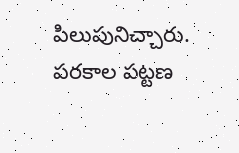పిలుపునిచ్చారు. పరకాల పట్టణ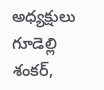అధ్యక్షులు గూడెల్లి శంకర్,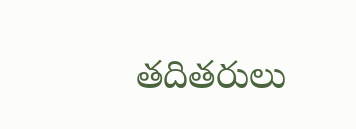తదితరులు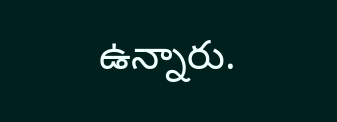ఉన్నారు.